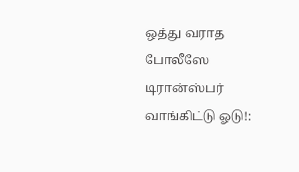ஒத்து வராத போலீஸே டிரான்ஸ்பர் வாங்கிட்டு ஓடு!: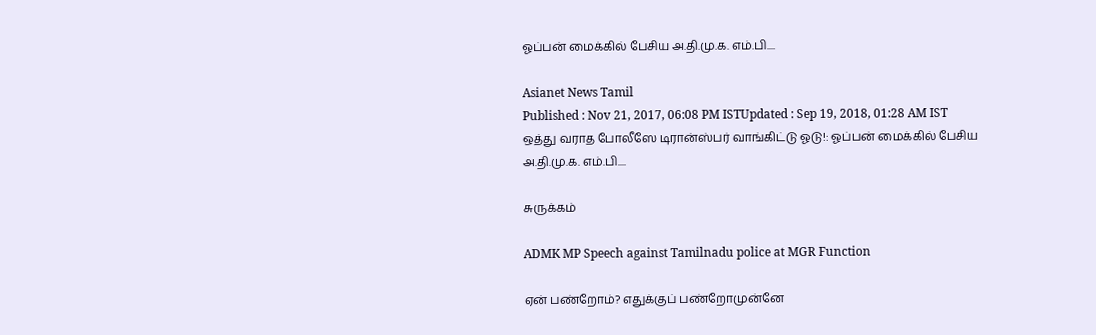ஓப்பன் மைக்கில் பேசிய அ.தி.மு.க. எம்.பி....

Asianet News Tamil
Published : Nov 21, 2017, 06:08 PM ISTUpdated : Sep 19, 2018, 01:28 AM IST
ஒத்து வராத போலீஸே டிரான்ஸ்பர் வாங்கிட்டு ஓடு!: ஓப்பன் மைக்கில் பேசிய அ.தி.மு.க. எம்.பி....

சுருக்கம்

ADMK MP Speech against Tamilnadu police at MGR Function

ஏன் பண்றோம்? எதுக்குப் பண்றோமுன்னே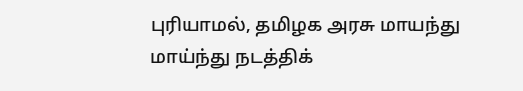புரியாமல், தமிழக அரசு மாயந்து மாய்ந்து நடத்திக்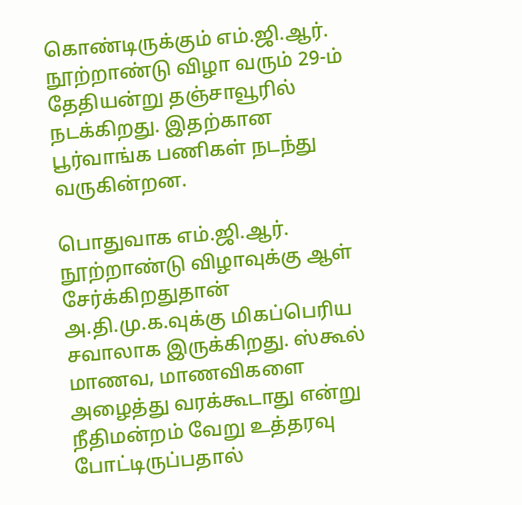கொண்டிருக்கும் எம்.ஜி.ஆர். நூற்றாண்டு விழா வரும் 29-ம் தேதியன்று தஞ்சாவூரில் நடக்கிறது. இதற்கான பூர்வாங்க பணிகள் நடந்து வருகின்றன.

பொதுவாக எம்.ஜி.ஆர். நூற்றாண்டு விழாவுக்கு ஆள் சேர்க்கிறதுதான் அ.தி.மு.க.வுக்கு மிகப்பெரிய சவாலாக இருக்கிறது. ஸ்கூல் மாணவ, மாணவிகளை அழைத்து வரக்கூடாது என்று நீதிமன்றம் வேறு உத்தரவு போட்டிருப்பதால்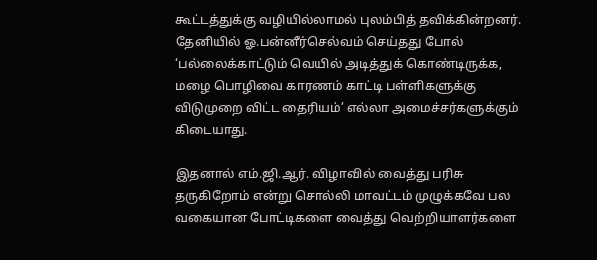கூட்டத்துக்கு வழியில்லாமல் புலம்பித் தவிக்கின்றனர். தேனியில் ஓ.பன்னீர்செல்வம் செய்தது போல் ‘பல்லைக்காட்டும் வெயில் அடித்துக் கொண்டிருக்க, மழை பொழிவை காரணம் காட்டி பள்ளிகளுக்கு விடுமுறை விட்ட தைரியம்’ எல்லா அமைச்சர்களுக்கும் கிடையாது.

இதனால் எம்.ஜி.ஆர். விழாவில் வைத்து பரிசு தருகிறோம் என்று சொல்லி மாவட்டம் முழுக்கவே பல வகையான போட்டிகளை வைத்து வெற்றியாளர்களை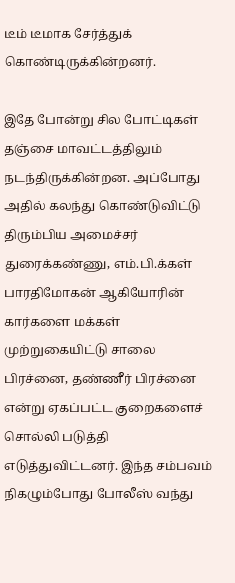டீம் டீமாக சேர்த்துக் கொண்டிருக்கின்றனர்.

இதே போன்று சில போட்டிகள் தஞ்சை மாவட்டத்திலும் நடந்திருக்கின்றன. அப்போது அதில் கலந்து கொண்டுவிட்டு திரும்பிய அமைச்சர் துரைக்கண்ணு, எம்.பி.க்கள் பாரதிமோகன் ஆகியோரின் கார்களை மக்கள் முற்றுகையிட்டு சாலை பிரச்னை, தண்ணீர் பிரச்னை என்று ஏகப்பட்ட குறைகளைச் சொல்லி படுத்தி எடுத்துவிட்டனர். இந்த சம்பவம் நிகழும்போது போலீஸ் வந்து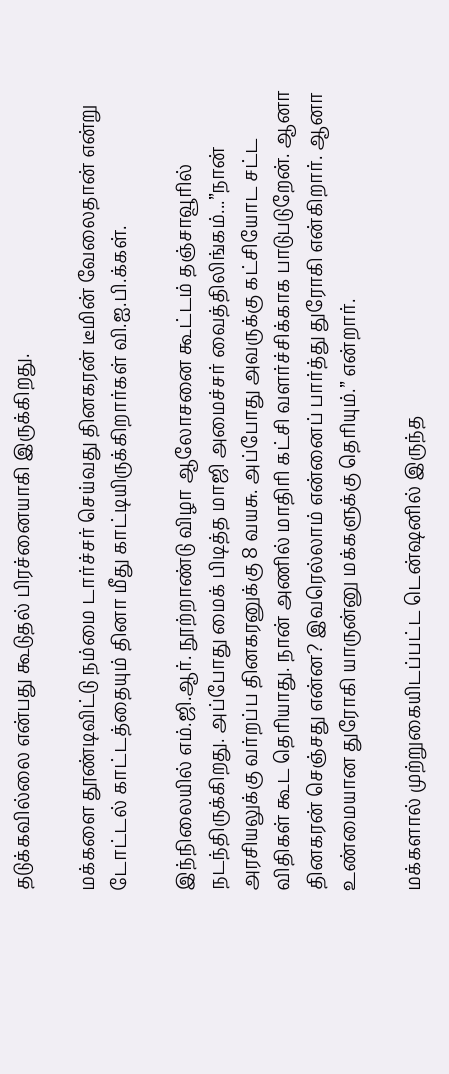தடுக்கவில்லை என்பது கூடுதல் பிரச்னையாகி இருக்கிறது.

மக்களை தூண்டிவிட்டு நம்மை டார்ச்சர் செய்வது தினகரன் டீமின் வேலைதான் என்று டோட்டல் காட்டத்தையும் தினா மீது காட்டியிருக்கிறார்கள் வி.ஐ.பி.க்கள்.

இந்நிலையில் எம்.ஜி.ஆர். நூற்றாண்டு விழா ஆலோசனை கூட்டம் தஞ்சாவூரில் நடந்திருக்கிறது. அப்போது மைக் பிடித்த மாஜி அமைச்சர் வைத்திலிங்கம்...”நான் அரசியலுக்கு வர்றப்ப தினகரனுக்கு 8 வயசு. அப்போது அவருக்கு கட்சியோட சட்ட விதிகள் கூட தெரியாது. நான் அணில் மாதிரி கட்சி வளர்ச்சிக்காக பாடுபடுறேன். ஆனா தினகரன் செஞ்சது என்ன? இவரெல்லாம் என்னைப் பார்த்து துரோகி என்கிறார். ஆனா உண்மையான துரோகி யாருன்னு மக்களுக்கு தெரியும்.” என்றார்.

மக்களால் முற்றுகையிடப்பட்ட டென்ஷனில் இருந்த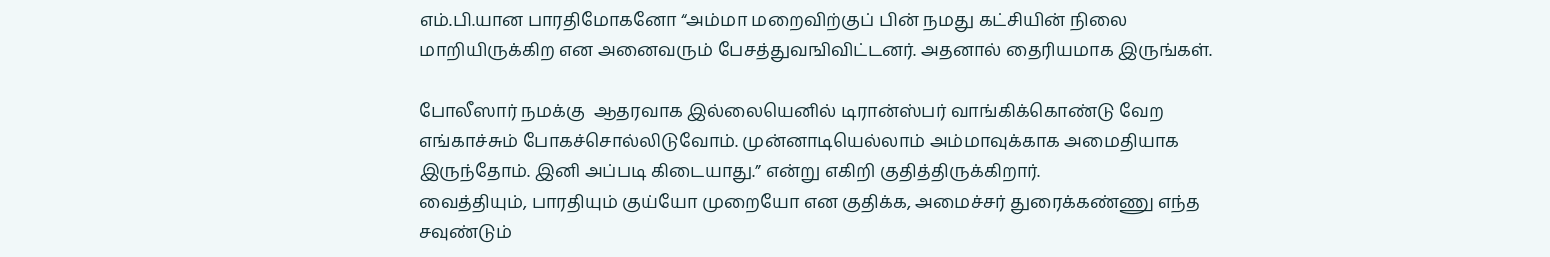எம்.பி.யான பாரதிமோகனோ “அம்மா மறைவிற்குப் பின் நமது கட்சியின் நிலை மாறியிருக்கிற என அனைவரும் பேசத்துவஙிவிட்டனர். அதனால் தைரியமாக இருங்கள்.

போலீஸார் நமக்கு  ஆதரவாக இல்லையெனில் டிரான்ஸ்பர் வாங்கிக்கொண்டு வேற எங்காச்சும் போகச்சொல்லிடுவோம். முன்னாடியெல்லாம் அம்மாவுக்காக அமைதியாக இருந்தோம். இனி அப்படி கிடையாது.” என்று எகிறி குதித்திருக்கிறார்.
வைத்தியும், பாரதியும் குய்யோ முறையோ என குதிக்க, அமைச்சர் துரைக்கண்ணு எந்த சவுண்டும்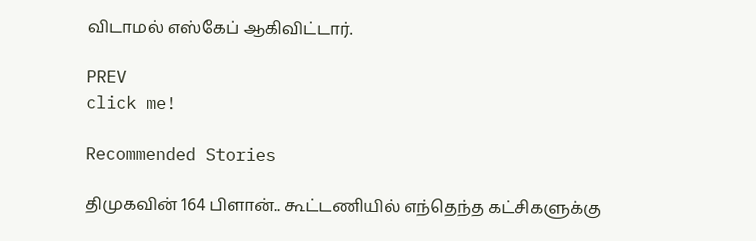விடாமல் எஸ்கேப் ஆகிவிட்டார்.

PREV
click me!

Recommended Stories

திமுகவின் 164 பிளான்.. கூட்டணியில் எந்தெந்த கட்சிகளுக்கு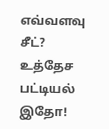எவ்வளவு சீட்? உத்தேச பட்டியல் இதோ!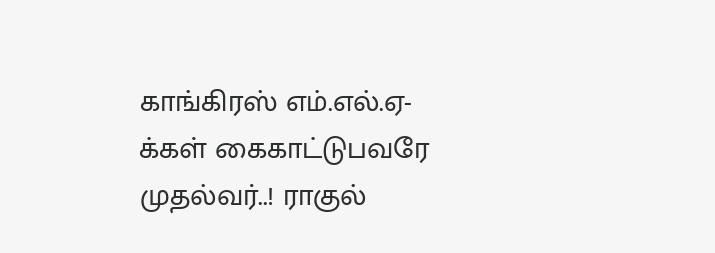காங்கிரஸ் எம்.எல்.ஏ-க்கள் கைகாட்டுபவரே முதல்வர்..! ராகுல்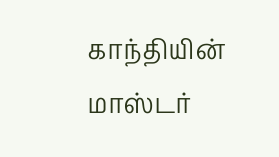காந்தியின் மாஸ்டர்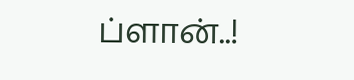ப்ளான்..!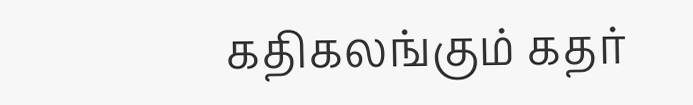கதிகலங்கும் கதர்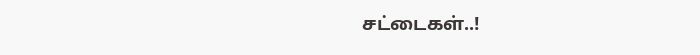சட்டைகள்..!